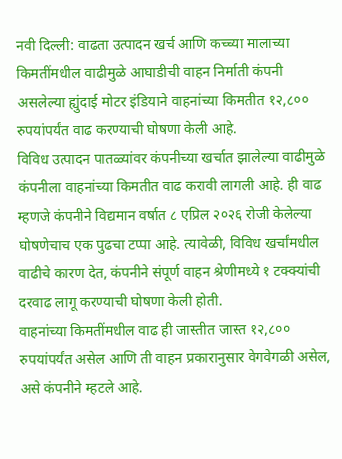नवी दिल्ली: वाढता उत्पादन खर्च आणि कच्च्या मालाच्या किमतींमधील वाढीमुळे आघाडीची वाहन निर्माती कंपनी असलेल्या ह्युंदाई मोटर इंडियाने वाहनांच्या किमतीत १२,८०० रुपयांपर्यंत वाढ करण्याची घोषणा केली आहे.
विविध उत्पादन पातळ्यांवर कंपनीच्या खर्चात झालेल्या वाढीमुळे कंपनीला वाहनांच्या किमतीत वाढ करावी लागली आहे. ही वाढ म्हणजे कंपनीने विद्यमान वर्षात ८ एप्रिल २०२६ रोजी केलेल्या घोषणेचाच एक पुढचा टप्पा आहे. त्यावेळी, विविध खर्चांमधील वाढीचे कारण देत, कंपनीने संपूर्ण वाहन श्रेणीमध्ये १ टक्क्यांची दरवाढ लागू करण्याची घोषणा केली होती.
वाहनांच्या किमतींमधील वाढ ही जास्तीत जास्त १२,८०० रुपयांपर्यंत असेल आणि ती वाहन प्रकारानुसार वेगवेगळी असेल, असे कंपनीने म्हटले आहे.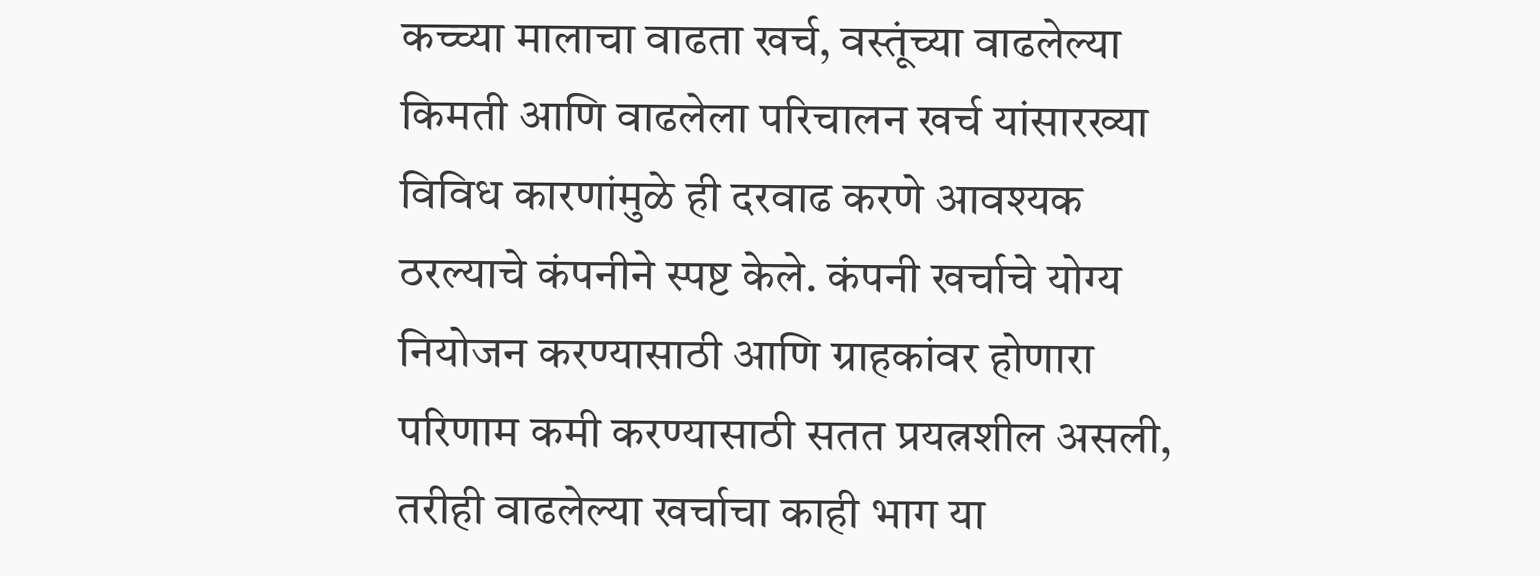कच्च्या मालाचा वाढता खर्च, वस्तूंच्या वाढलेल्या किमती आणि वाढलेला परिचालन खर्च यांसारख्या विविध कारणांमुळे ही दरवाढ करणे आवश्यक ठरल्याचे कंपनीने स्पष्ट केले. कंपनी खर्चाचे योग्य नियोजन करण्यासाठी आणि ग्राहकांवर होणारा परिणाम कमी करण्यासाठी सतत प्रयत्नशील असली, तरीही वाढलेल्या खर्चाचा काही भाग या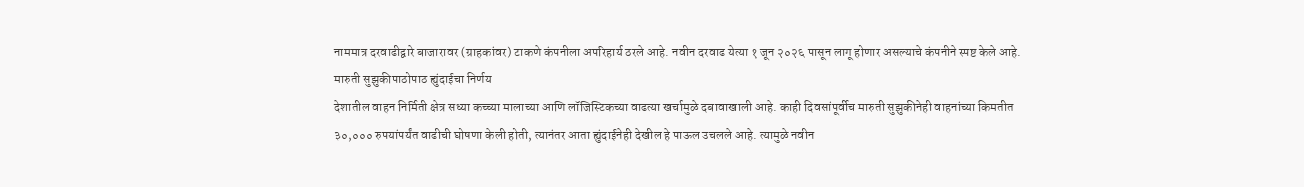नाममात्र दरवाढीद्वारे बाजारावर (ग्राहकांवर) टाकणे कंपनीला अपरिहार्य ठरले आहे. नवीन दरवाढ येत्या १ जून २०२६ पासून लागू होणार असल्याचे कंपनीने स्पष्ट केले आहे.
मारुती सुझुकीपाठोपाठ ह्युंदाईचा निर्णय
देशातील वाहन निर्मिती क्षेत्र सध्या कच्च्या मालाच्या आणि लॉजिस्टिकच्या वाढत्या खर्चामुळे दबावाखाली आहे. काही दिवसांपूर्वीच मारुती सुझुकीनेही वाहनांच्या किमतीत ३०,००० रुपयांपर्यंत वाढीची घोषणा केली होती, त्यानंतर आता ह्युंदाईनेही देखील हे पाऊल उचलले आहे. त्यामुळे नवीन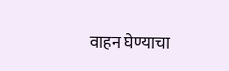वाहन घेण्याचा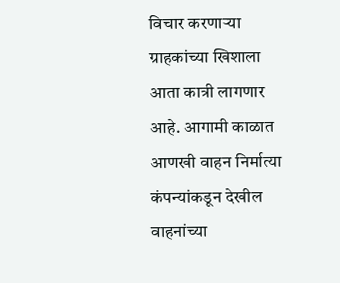विचार करणाऱ्या ग्राहकांच्या खिशाला आता कात्री लागणार आहे. आगामी काळात आणखी वाहन निर्मात्या कंपन्यांकडून देखील वाहनांच्या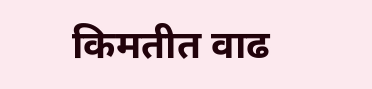किमतीत वाढ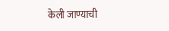केली जाण्याची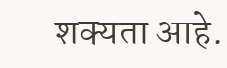शक्यता आहे.